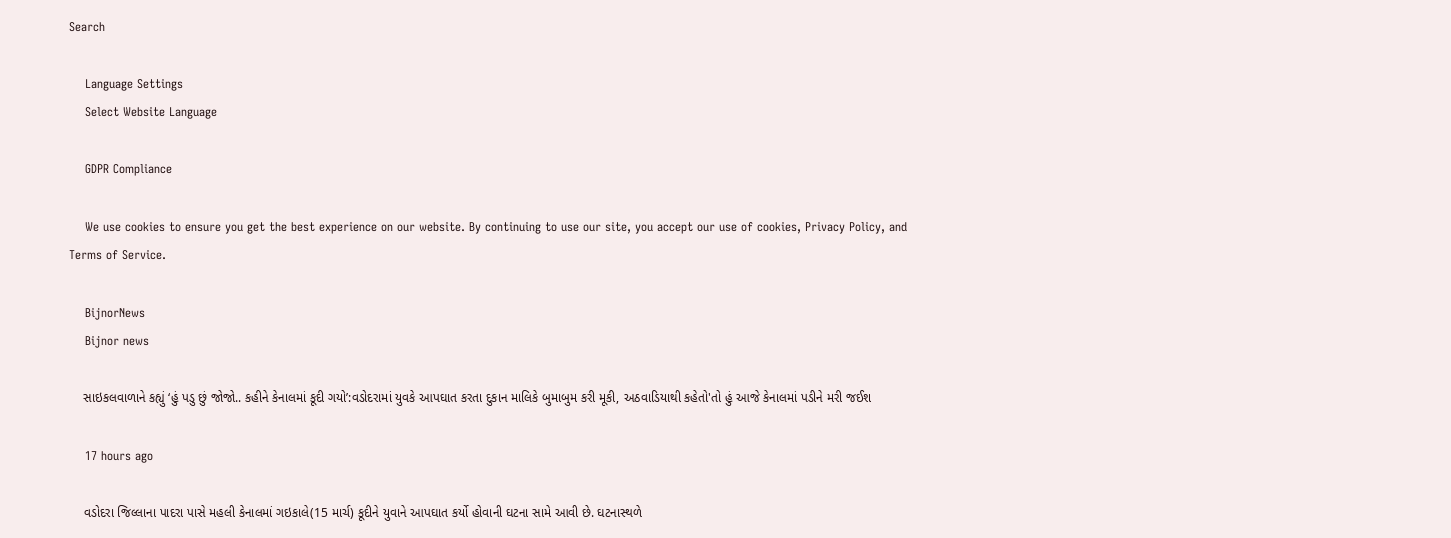Search

    Language Settings
    Select Website Language

    GDPR Compliance

    We use cookies to ensure you get the best experience on our website. By continuing to use our site, you accept our use of cookies, Privacy Policy, and Terms of Service.

    BijnorNews
    Bijnor news

    સાઇકલવાળાને કહ્યું ‘હું પડુ છું જોજો.. કહીને કેનાલમાં કૂદી ગયો’:વડોદરામાં યુવકે આપઘાત કરતા દુકાન માલિકે બુમાબુમ કરી મૂકી, અઠવાડિયાથી કહેતો'તો હું આજે કેનાલમાં પડીને મરી જઈશ

    17 hours ago

    વડોદરા જિલ્લાના પાદરા પાસે મહલી કેનાલમાં ગઇકાલે(15 માર્ચ) કૂદીને યુવાને આપઘાત કર્યો હોવાની ઘટના સામે આવી છે. ઘટનાસ્થળે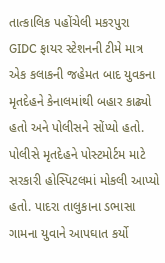તાત્કાલિક પહોંચેલી મકરપુરા GIDC ફાયર સ્ટેશનની ટીમે માત્ર એક કલાકની જહેમત બાદ યુવકના મૃતદેહને કેનાલમાંથી બહાર કાઢ્યો હતો અને પોલીસને સોંપ્યો હતો. પોલીસે મૃતદેહને પોસ્ટમોર્ટમ માટે સરકારી હોસ્પિટલમાં મોકલી આપ્યો હતો. પાદરા તાલુકાના ડભાસા ગામના યુવાને આપઘાત કર્યો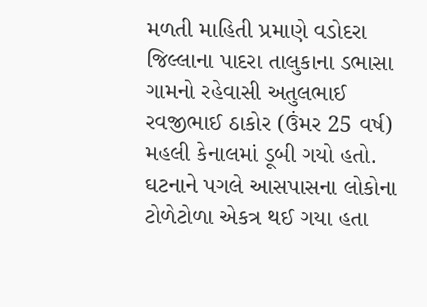મળતી માહિતી પ્રમાણે વડોદરા જિલ્લાના પાદરા તાલુકાના ડભાસા ગામનો રહેવાસી અતુલભાઈ રવજીભાઈ ઠાકોર (ઉંમર 25 વર્ષ) મહલી કેનાલમાં ડૂબી ગયો હતો. ઘટનાને પગલે આસપાસના લોકોના ટોળેટોળા એકત્ર થઈ ગયા હતા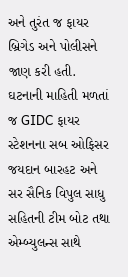અને તુરંત જ ફાયર બ્રિગેડ અને પોલીસને જાણ કરી હતી. ઘટનાની માહિતી મળતાં જ GIDC ફાયર સ્ટેશનના સબ ઓફિસર જયદાન બારહટ અને સર સૈનિક વિપુલ સાધુ સહિતની ટીમ બોટ તથા એમ્બ્યુલન્સ સાથે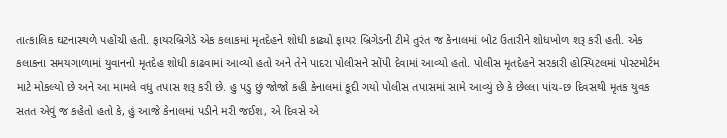તાત્કાલિક ઘટનાસ્થળે પહોંચી હતી. ફાયરબ્રિગેડે એક કલાકમાં મૃતદેહને શોધી કાઢ્યો ફાયર બ્રિગેડની ટીમે તુરંત જ કેનાલમાં બોટ ઉતારીને શોધખોળ શરૂ કરી હતી. એક કલાકના સમયગાળામાં યુવાનનો મૃતદેહ શોધી કાઢવામાં આવ્યો હતો અને તેને પાદરા પોલીસને સોંપી દેવામાં આવ્યો હતો. પોલીસ મૃતદેહને સરકારી હોસ્પિટલમાં પોસ્ટમોર્ટમ માટે મોકલ્યો છે અને આ મામલે વધુ તપાસ શરૂ કરી છે. હુ પડુ છું જોજો કહી કેનાલમાં કૂદી ગયો પોલીસ તપાસમાં સામે આવ્યું છે કે છેલ્લા પાંચ-છ દિવસથી મૃતક યુવક સતત એવું જ કહેતો હતો કે, હું આજે કેનાલમાં પડીને મરી જઈશ, એ દિવસે એ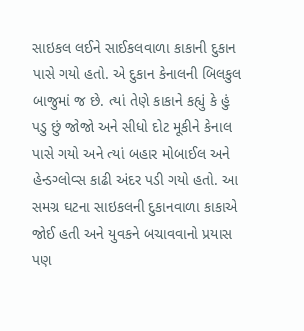સાઇકલ લઈને સાઈકલવાળા કાકાની દુકાન પાસે ગયો હતો. એ દુકાન કેનાલની બિલકુલ બાજુમાં જ છે. ત્યાં તેણે કાકાને કહ્યું કે હું પડુ છું જોજો અને સીધો દોટ મૂકીને કેનાલ પાસે ગયો અને ત્યાં બહાર મોબાઈલ અને હેન્ડગ્લોવ્સ કાઢી અંદર પડી ગયો હતો. આ સમગ્ર ઘટના સાઇકલની દુકાનવાળા કાકાએ જોઈ હતી અને યુવકને બચાવવાનો પ્રયાસ પણ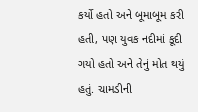કર્યો હતો અને બૂમાબૂમ કરી હતી, પણ યુવક નદીમાં કૂદી ગયો હતો અને તેનું મોત થયું હતું. ચામડીની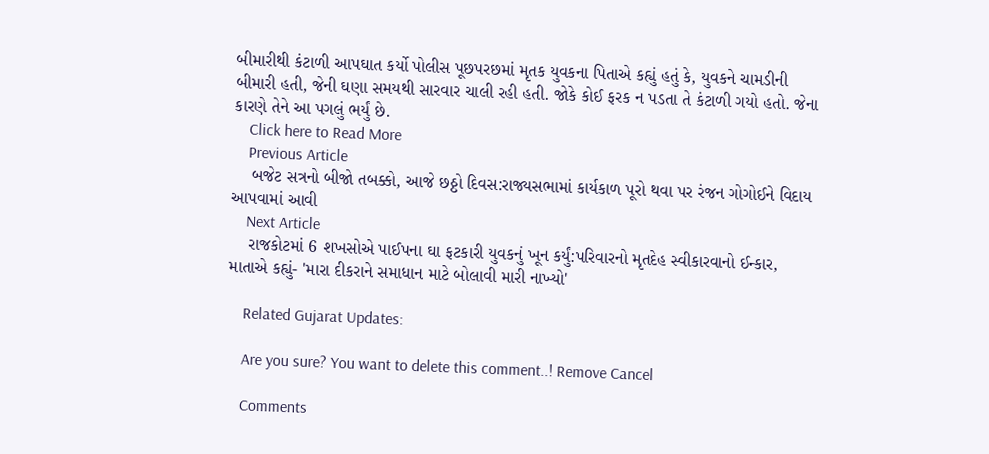બીમારીથી કંટાળી આપઘાત કર્યો પોલીસ પૂછપરછમાં મૃતક યુવકના પિતાએ કહ્યું હતું કે, યુવકને ચામડીની બીમારી હતી, જેની ઘણા સમયથી સારવાર ચાલી રહી હતી. જોકે કોઈ ફરક ન પડતા તે કંટાળી ગયો હતો. જેના કારણે તેને આ પગલું ભર્યું છે.
    Click here to Read More
    Previous Article
    બજેટ સત્રનો બીજો તબક્કો, આજે છઠ્ઠો દિવસ:રાજ્યસભામાં કાર્યકાળ પૂરો થવા પર રંજન ગોગોઈને વિદાય આપવામાં આવી
    Next Article
    રાજકોટમાં 6 શખસોએ પાઈપના ઘા ફટકારી યુવકનું ખૂન કર્યું:પરિવારનો મૃતદેહ સ્વીકારવાનો ઈન્કાર, માતાએ કહ્યું- 'મારા દીકરાને સમાધાન માટે બોલાવી મારી નાખ્યો'

    Related Gujarat Updates:

    Are you sure? You want to delete this comment..! Remove Cancel

    Comments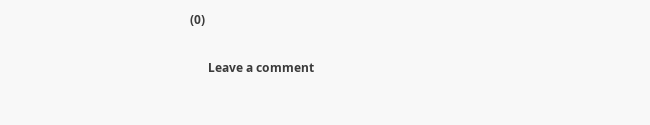(0)

      Leave a comment